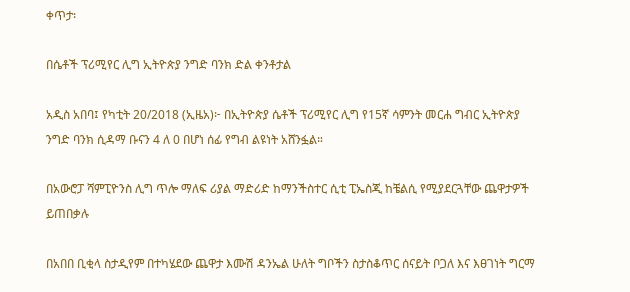ቀጥታ፡

በሴቶች ፕሪሚየር ሊግ ኢትዮጵያ ንግድ ባንክ ድል ቀንቶታል

አዲስ አበባ፤ የካቲት 20/2018 (ኢዜአ)፦ በኢትዮጵያ ሴቶች ፕሪሚየር ሊግ የ15ኛ ሳምንት መርሐ ግብር ኢትዮጵያ ንግድ ባንክ ሲዳማ ቡናን 4 ለ 0 በሆነ ሰፊ የግብ ልዩነት አሸንፏል።

በአውሮፓ ሻምፒዮንስ ሊግ ጥሎ ማለፍ ሪያል ማድሪድ ከማንችስተር ሲቲ ፒኤስጂ ከቼልሲ የሚያደርጓቸው ጨዋታዎች ይጠበቃሉ

በአበበ ቢቂላ ስታዲየም በተካሄደው ጨዋታ እሙሽ ዳንኤል ሁለት ግቦችን ስታስቆጥር ሰናይት ቦጋለ እና እፀገነት ግርማ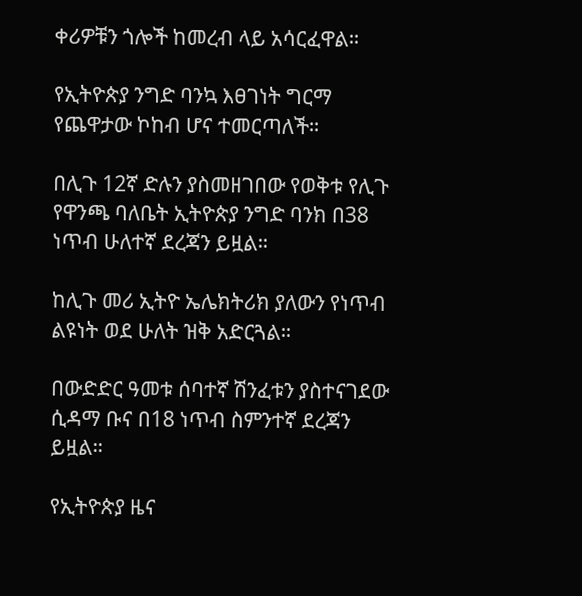ቀሪዎቹን ጎሎች ከመረብ ላይ አሳርፈዋል።

የኢትዮጵያ ንግድ ባንኳ እፀገነት ግርማ የጨዋታው ኮከብ ሆና ተመርጣለች።

በሊጉ 12ኛ ድሉን ያስመዘገበው የወቅቱ የሊጉ የዋንጫ ባለቤት ኢትዮጵያ ንግድ ባንክ በ38 ነጥብ ሁለተኛ ደረጃን ይዟል።

ከሊጉ መሪ ኢትዮ ኤሌክትሪክ ያለውን የነጥብ ልዩነት ወደ ሁለት ዝቅ አድርጓል።

በውድድር ዓመቱ ሰባተኛ ሽንፈቱን ያስተናገደው ሲዳማ ቡና በ18 ነጥብ ስምንተኛ ደረጃን ይዟል።

የኢትዮጵያ ዜና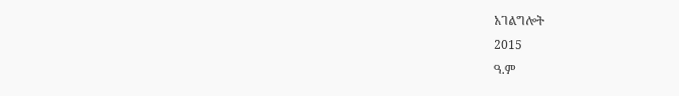አገልግሎት
2015
ዓ.ም